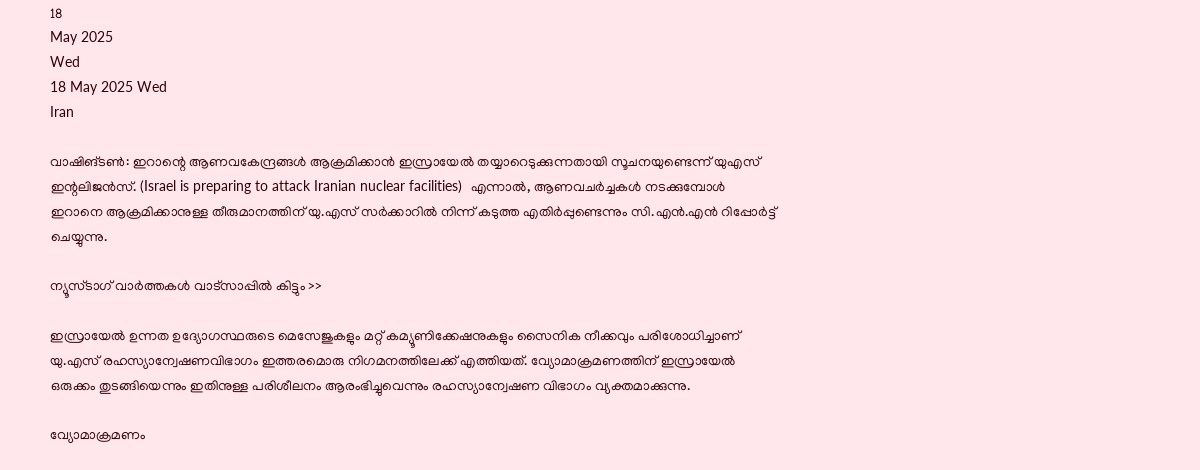18
May 2025
Wed
18 May 2025 Wed
Iran

വാഷിങ്ടണ്‍: ഇറാന്റെ ആണവകേന്ദ്രങ്ങള്‍ ആക്രമിക്കാന്‍ ഇസ്രായേല്‍ തയ്യാറെടുക്കുന്നതായി സൂചനയുണ്ടെന്ന് യുഎസ് ഇന്റലിജന്‍സ്. (Israel is preparing to attack Iranian nuclear facilities)  എന്നാല്‍, ആണവചര്‍ച്ചകള്‍ നടക്കുമ്പോള്‍ ഇറാനെ ആക്രമിക്കാനുള്ള തീരുമാനത്തിന് യു.എസ് സര്‍ക്കാറില്‍ നിന്ന് കടുത്ത എതിര്‍പ്പുണ്ടെന്നും സി.എന്‍.എന്‍ റിപ്പോര്‍ട്ട് ചെയ്യുന്നു.

ന്യൂസ്ടാഗ് വാര്‍ത്തകള്‍ വാട്‌സാപ്പില്‍ കിട്ടും >>

ഇസ്രായേല്‍ ഉന്നത ഉദ്യോഗസ്ഥരുടെ മെസേജുകളും മറ്റ് കമ്യൂണിക്കേഷനുകളും സൈനിക നീക്കവും പരിശോധിച്ചാണ് യു.എസ് രഹസ്യാന്വേഷണവിഭാഗം ഇത്തരമൊരു നിഗമനത്തിലേക്ക് എത്തിയത്. വ്യോമാക്രമണത്തിന് ഇസ്രായേല്‍ ഒരുക്കം തുടങ്ങിയെന്നും ഇതിനുള്ള പരിശീലനം ആരംഭിച്ചുവെന്നും രഹസ്യാന്വേഷണ വിഭാഗം വ്യക്തമാക്കുന്നു.

വ്യോമാക്രമണം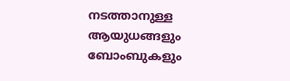നടത്താനുള്ള ആയുധങ്ങളും ബോംബുകളും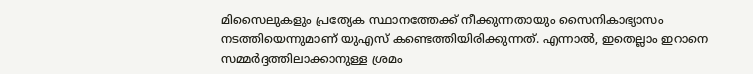മിസൈലുകളും പ്രത്യേക സ്ഥാനത്തേക്ക് നീക്കുന്നതായും സൈനികാഭ്യാസം നടത്തിയെന്നുമാണ് യുഎസ് കണ്ടെത്തിയിരിക്കുന്നത്. എന്നാല്‍, ഇതെല്ലാം ഇറാനെ സമ്മര്‍ദ്ദത്തിലാക്കാനുള്ള ശ്രമം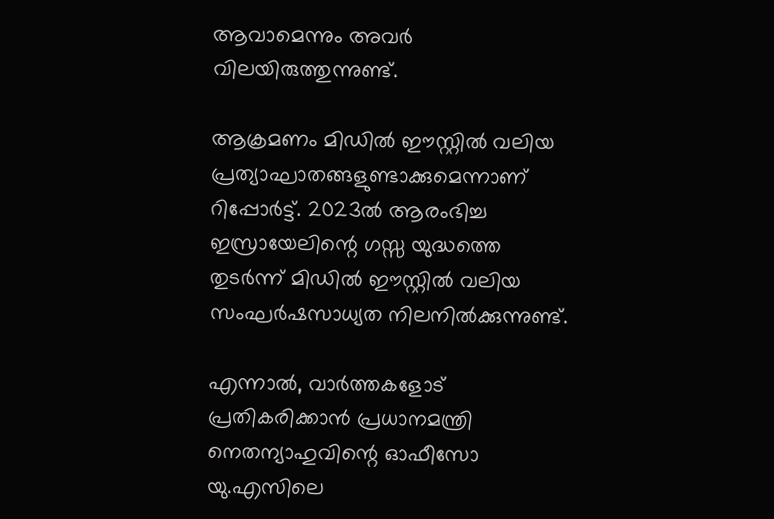ആവാമെന്നും അവര്‍ വിലയിരുത്തുന്നുണ്ട്.

ആക്രമണം മിഡില്‍ ഈസ്റ്റില്‍ വലിയ പ്രത്യാഘാതങ്ങളുണ്ടാക്കുമെന്നാണ് റിപ്പോര്‍ട്ട്. 2023ല്‍ ആരംഭിച്ച ഇസ്രായേലിന്റെ ഗസ്സ യുദ്ധത്തെ തുടര്‍ന്ന് മിഡില്‍ ഈസ്റ്റില്‍ വലിയ സംഘര്‍ഷസാധ്യത നിലനില്‍ക്കുന്നുണ്ട്.

എന്നാല്‍, വാര്‍ത്തകളോട് പ്രതികരിക്കാന്‍ പ്രധാനമന്ത്രി നെതന്യാഹുവിന്റെ ഓഫീസോ യു.എസിലെ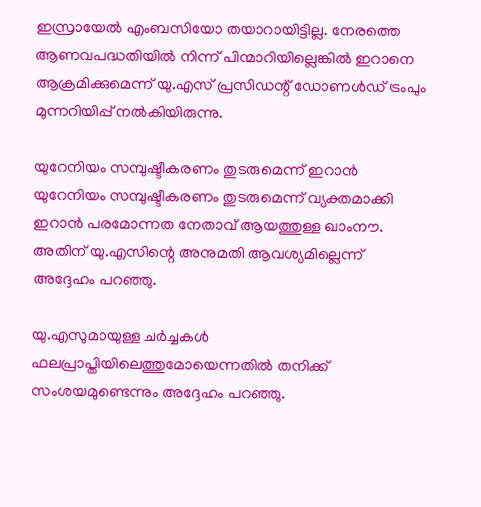ഇസ്രായേല്‍ എംബസിയോ തയാറായിട്ടില്ല. നേരത്തെ ആണവപദ്ധതിയില്‍ നിന്ന് പിന്മാറിയില്ലെങ്കില്‍ ഇറാനെ ആക്രമിക്കുമെന്ന് യു.എസ് പ്രസിഡന്റ് ഡോണള്‍ഡ് ട്രംപും മുന്നറിയിപ്പ് നല്‍കിയിരുന്നു.

യുറേനിയം സമ്പുഷ്ടീകരണം തുടരുമെന്ന് ഇറാന്‍
യുറേനിയം സമ്പുഷ്ടീകരണം തുടരുമെന്ന് വ്യക്തമാക്കി ഇറാന്‍ പരമോന്നത നേതാവ് ആയത്തുള്ള ഖാംനൗ. അതിന് യു.എസിന്റെ അനുമതി ആവശ്യമില്ലെന്ന് അദ്ദേഹം പറഞ്ഞു.

യു.എസുമായുള്ള ചര്‍ച്ചകള്‍ ഫലപ്രാപ്തിയിലെത്തുമോയെന്നതില്‍ തനിക്ക് സംശയമുണ്ടെന്നും അദ്ദേഹം പറഞ്ഞു.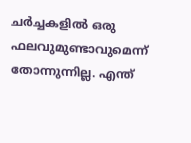ചര്‍ച്ചകളില്‍ ഒരു ഫലവുമുണ്ടാവുമെന്ന് തോന്നുന്നില്ല. എന്ത്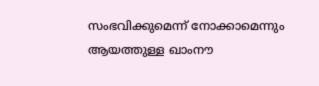സംഭവിക്കുമെന്ന് നോക്കാമെന്നും ആയത്തുള്ള ഖാംനൗ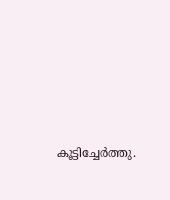കൂട്ടിച്ചേര്‍ത്തു.